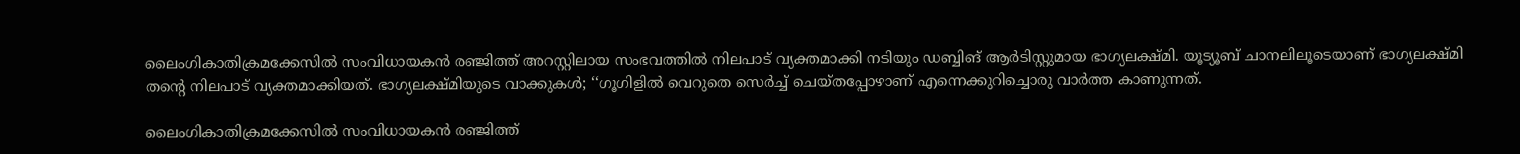ലൈംഗികാതിക്രമക്കേസിൽ സംവിധായകൻ രഞ്ജിത്ത് അറസ്റ്റിലായ സംഭവത്തിൽ നിലപാട് വ്യക്തമാക്കി നടിയും ഡബ്ബിങ് ആർടിസ്റ്റുമായ ഭാഗ്യലക്ഷ്മി. യൂട്യൂബ് ചാനലിലൂടെയാണ് ഭാഗ്യലക്ഷ്മി തന്റെ നിലപാട് വ്യക്തമാക്കിയത്. ഭാഗ്യലക്ഷ്മിയുടെ വാക്കുകള്‍; ‘‘ഗൂഗിളിൽ വെറുതെ സെർച്ച് ചെയ്തപ്പോഴാണ് എന്നെക്കുറിച്ചൊരു വാർത്ത കാണുന്നത്.

ലൈംഗികാതിക്രമക്കേസിൽ സംവിധായകൻ രഞ്ജിത്ത്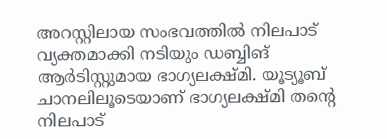അറസ്റ്റിലായ സംഭവത്തിൽ നിലപാട് വ്യക്തമാക്കി നടിയും ഡബ്ബിങ് ആർടിസ്റ്റുമായ ഭാഗ്യലക്ഷ്മി. യൂട്യൂബ് ചാനലിലൂടെയാണ് ഭാഗ്യലക്ഷ്മി തന്റെ നിലപാട്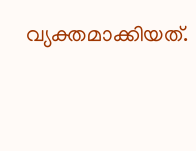വ്യക്തമാക്കിയത്.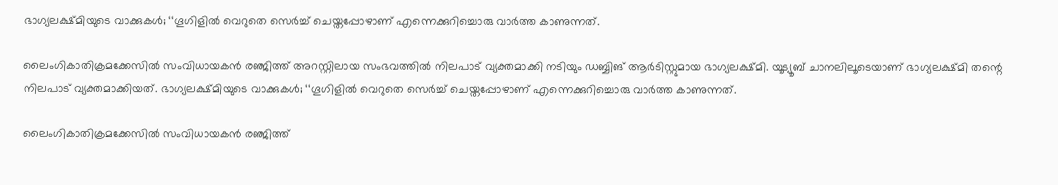ഭാഗ്യലക്ഷ്മിയുടെ വാക്കുകള്‍; ‘‘ഗൂഗിളിൽ വെറുതെ സെർച്ച് ചെയ്തപ്പോഴാണ് എന്നെക്കുറിച്ചൊരു വാർത്ത കാണുന്നത്.

ലൈംഗികാതിക്രമക്കേസിൽ സംവിധായകൻ രഞ്ജിത്ത് അറസ്റ്റിലായ സംഭവത്തിൽ നിലപാട് വ്യക്തമാക്കി നടിയും ഡബ്ബിങ് ആർടിസ്റ്റുമായ ഭാഗ്യലക്ഷ്മി. യൂട്യൂബ് ചാനലിലൂടെയാണ് ഭാഗ്യലക്ഷ്മി തന്റെ നിലപാട് വ്യക്തമാക്കിയത്. ഭാഗ്യലക്ഷ്മിയുടെ വാക്കുകള്‍; ‘‘ഗൂഗിളിൽ വെറുതെ സെർച്ച് ചെയ്തപ്പോഴാണ് എന്നെക്കുറിച്ചൊരു വാർത്ത കാണുന്നത്.

ലൈംഗികാതിക്രമക്കേസിൽ സംവിധായകൻ രഞ്ജിത്ത്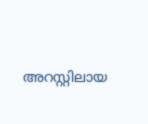അറസ്റ്റിലായ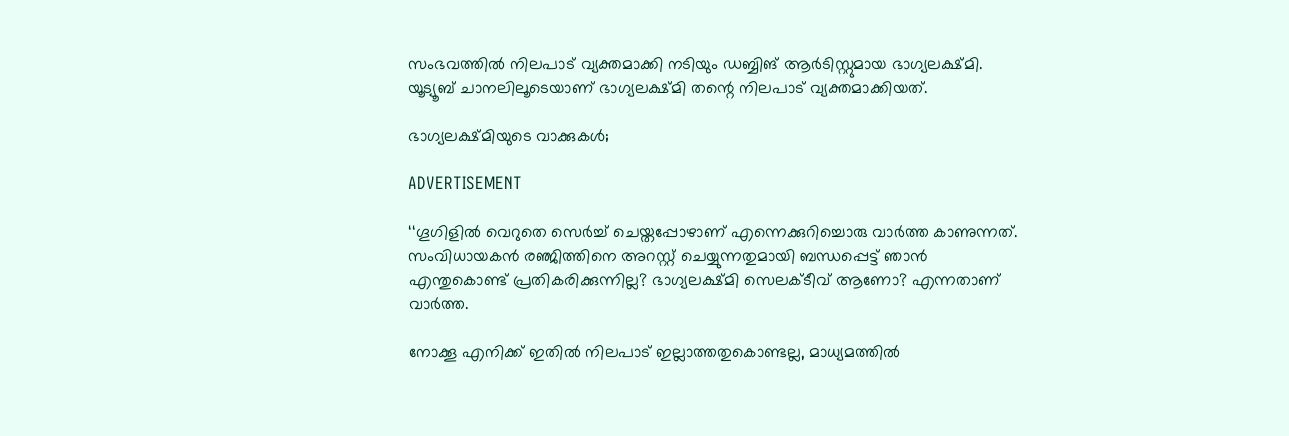സംഭവത്തിൽ നിലപാട് വ്യക്തമാക്കി നടിയും ഡബ്ബിങ് ആർടിസ്റ്റുമായ ഭാഗ്യലക്ഷ്മി. യൂട്യൂബ് ചാനലിലൂടെയാണ് ഭാഗ്യലക്ഷ്മി തന്റെ നിലപാട് വ്യക്തമാക്കിയത്.

ഭാഗ്യലക്ഷ്മിയുടെ വാക്കുകള്‍;

ADVERTISEMENT

‘‘ഗൂഗിളിൽ വെറുതെ സെർച്ച് ചെയ്തപ്പോഴാണ് എന്നെക്കുറിച്ചൊരു വാർത്ത കാണുന്നത്. സംവിധായകൻ രഞ്ജിത്തിനെ അറസ്റ്റ് ചെയ്യുന്നതുമായി ബന്ധപ്പെട്ട് ഞാൻ എന്തുകൊണ്ട് പ്രതികരിക്കുന്നില്ല? ഭാഗ്യലക്ഷ്മി സെലക്ടീവ് ആണോ? എന്നതാണ് വാർത്ത.

നോക്കൂ എനിക്ക് ഇതിൽ നിലപാട് ഇല്ലാത്തതുകൊണ്ടല്ല, മാധ്യമത്തിൽ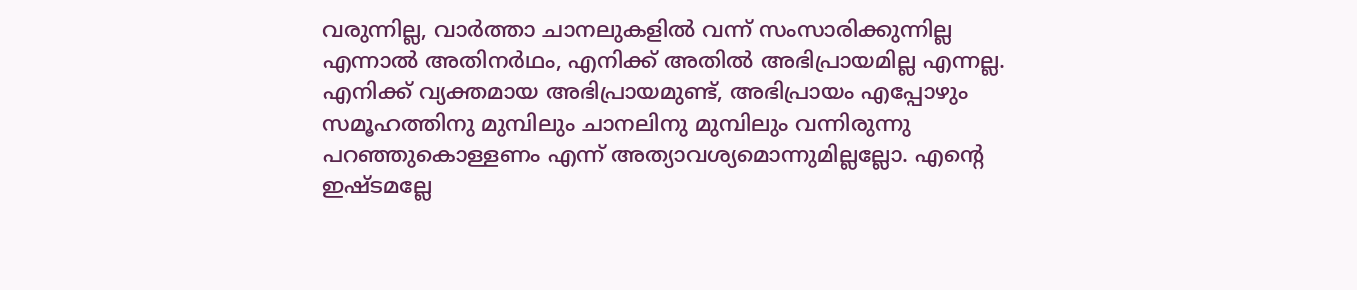വരുന്നില്ല, വാർത്താ ചാനലുകളിൽ വന്ന് സംസാരിക്കുന്നില്ല എന്നാൽ അതിനർഥം, എനിക്ക് അതിൽ അഭിപ്രായമില്ല എന്നല്ല. എനിക്ക് വ്യക്തമായ അഭിപ്രായമുണ്ട്, അഭിപ്രായം എപ്പോഴും സമൂഹത്തിനു മുമ്പിലും ചാനലിനു മുമ്പിലും വന്നിരുന്നു പറഞ്ഞുകൊള്ളണം എന്ന് അത്യാവശ്യമൊന്നുമില്ലല്ലോ. എന്റെ ഇഷ്ടമല്ലേ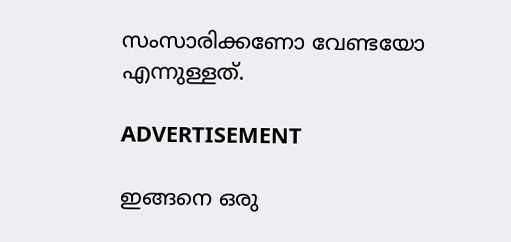സംസാരിക്കണോ വേണ്ടയോ എന്നുള്ളത്.

ADVERTISEMENT

ഇങ്ങനെ ഒരു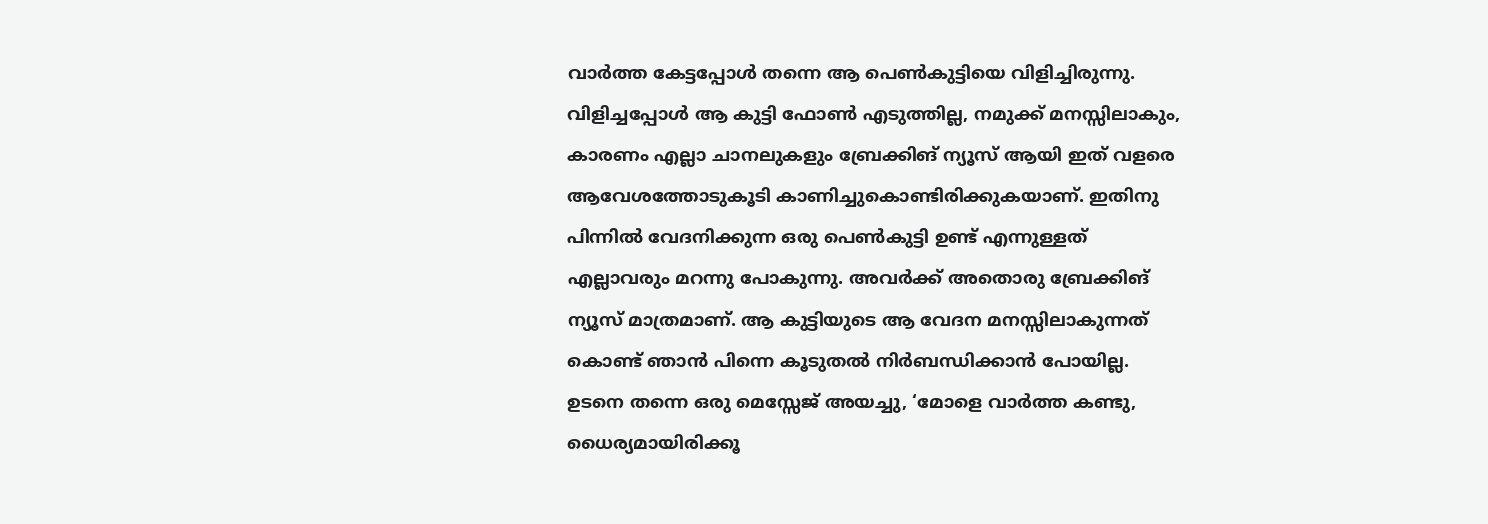വാർത്ത കേട്ടപ്പോൾ തന്നെ ആ പെൺകുട്ടിയെ വിളിച്ചിരുന്നു. വിളിച്ചപ്പോൾ ആ കുട്ടി ഫോൺ എടുത്തില്ല, നമുക്ക് മനസ്സിലാകും, കാരണം എല്ലാ ചാനലുകളും ബ്രേക്കിങ് ന്യൂസ് ആയി ഇത് വളരെ ആവേശത്തോടുകൂടി കാണിച്ചുകൊണ്ടിരിക്കുകയാണ്. ഇതിനു പിന്നിൽ വേദനിക്കുന്ന ഒരു പെൺകുട്ടി ഉണ്ട് എന്നുള്ളത് എല്ലാവരും മറന്നു പോകുന്നു. അവർക്ക് അതൊരു ബ്രേക്കിങ് ന്യൂസ് മാത്രമാണ്. ആ കുട്ടിയുടെ ആ വേദന മനസ്സിലാകുന്നത് കൊണ്ട് ഞാൻ പിന്നെ കൂടുതൽ നിർബന്ധിക്കാൻ പോയില്ല. ഉടനെ തന്നെ ഒരു മെസ്സേജ് അയച്ചു, ‘മോളെ വാർത്ത കണ്ടു, ധൈര്യമായിരിക്കൂ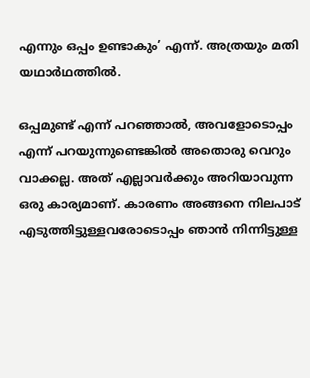എന്നും ഒപ്പം ഉണ്ടാകും’ എന്ന്. അത്രയും മതി യഥാർഥത്തിൽ.

ഒപ്പമുണ്ട് എന്ന് പറഞ്ഞാൽ, അവളോടൊപ്പം എന്ന് പറയുന്നുണ്ടെങ്കിൽ അതൊരു വെറും വാക്കല്ല. അത് എല്ലാവർക്കും അറിയാവുന്ന ഒരു കാര്യമാണ്. കാരണം അങ്ങനെ നിലപാട് എടുത്തിട്ടുള്ളവരോടൊപ്പം ഞാൻ നിന്നിട്ടുള്ള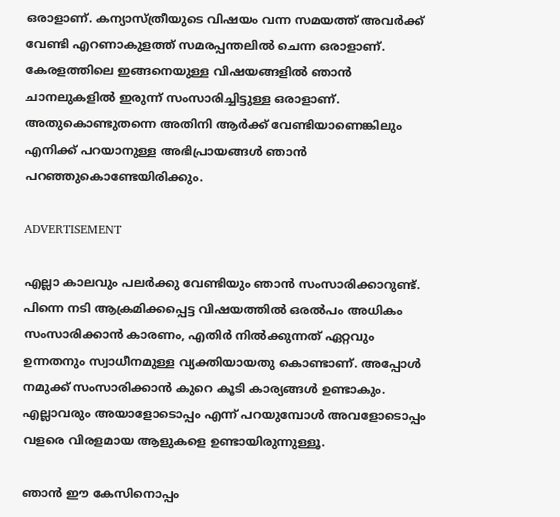ഒരാളാണ്. കന്യാസ്ത്രീയുടെ വിഷയം വന്ന സമയത്ത് അവർക്ക് വേണ്ടി എറണാകുളത്ത് സമരപ്പന്തലിൽ ചെന്ന ഒരാളാണ്. കേരളത്തിലെ ഇങ്ങനെയുള്ള വിഷയങ്ങളിൽ ഞാൻ ചാനലുകളിൽ ഇരുന്ന് സംസാരിച്ചിട്ടുള്ള ഒരാളാണ്. അതുകൊണ്ടുതന്നെ അതിനി ആർക്ക് വേണ്ടിയാണെങ്കിലും എനിക്ക് പറയാനുള്ള അഭിപ്രായങ്ങൾ ഞാൻ പറഞ്ഞുകൊണ്ടേയിരിക്കും.

ADVERTISEMENT

എല്ലാ കാലവും പലർക്കു വേണ്ടിയും ഞാൻ സംസാരിക്കാറുണ്ട്. പിന്നെ നടി ആക്രമിക്കപ്പെട്ട വിഷയത്തിൽ ഒരൽപം അധികം സംസാരിക്കാൻ കാരണം, എതിർ നിൽക്കുന്നത് ഏറ്റവും ഉന്നതനും സ്വാധീനമുള്ള വ്യക്തിയായതു കൊണ്ടാണ്. അപ്പോൾ നമുക്ക് സംസാരിക്കാൻ കുറെ കൂടി കാര്യങ്ങൾ ഉണ്ടാകും. എല്ലാവരും അയാളോടൊപ്പം എന്ന് പറയുമ്പോൾ അവളോടൊപ്പം വളരെ വിരളമായ ആളുകളെ ഉണ്ടായിരുന്നുള്ളൂ.

ഞാൻ ഈ കേസിനൊപ്പം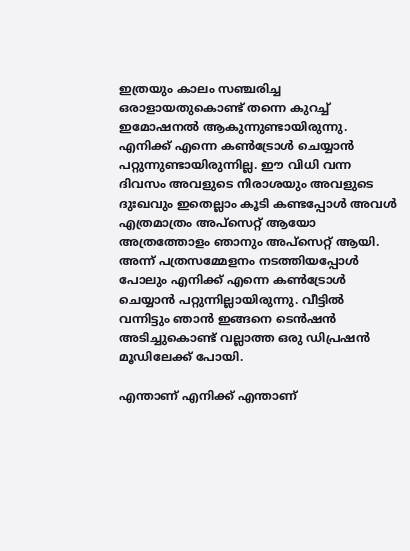ഇത്രയും കാലം സഞ്ചരിച്ച ഒരാളായതുകൊണ്ട് തന്നെ കുറച്ച് ഇമോഷനൽ ആകുന്നുണ്ടായിരുന്നു. എനിക്ക് എന്നെ കൺട്രോൾ ചെയ്യാൻ പറ്റുന്നുണ്ടായിരുന്നില്ല. ഈ വിധി വന്ന ദിവസം അവളുടെ നിരാശയും അവളുടെ ദുഃഖവും ഇതെല്ലാം കൂടി കണ്ടപ്പോൾ അവൾ എത്രമാത്രം അപ്സെറ്റ് ആയോ അത്രത്തോളം ഞാനും അപ്സെറ്റ് ആയി. അന്ന് പത്രസമ്മേളനം നടത്തിയപ്പോൾ പോലും എനിക്ക് എന്നെ കൺട്രോൾ ചെയ്യാൻ പറ്റുന്നില്ലായിരുന്നു. വീട്ടിൽ വന്നിട്ടും ഞാൻ ഇങ്ങനെ ടെൻഷൻ അടിച്ചുകൊണ്ട് വല്ലാത്ത ഒരു ഡിപ്രഷൻ മൂഡിലേക്ക് പോയി.

എന്താണ് എനിക്ക് എന്താണ്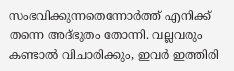സംഭവിക്കുന്നതെന്നോർത്ത് എനിക്ക് തന്നെ അദ്ഭുതം തോന്നി. വല്ലവരും കണ്ടാൽ വിചാരിക്കും, ഇവർ ഇത്തിരി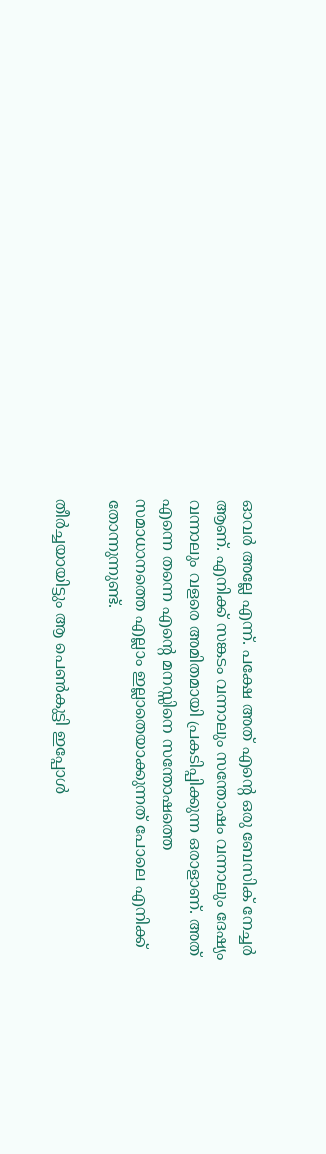ഓവർ അല്ലേ എന്ന്. പക്ഷേ അത് എന്റെ ഒരു ബേസിക് നേച്ചർ ആണ്. എനിക്ക് സങ്കടം വന്നാലും സന്തോഷം വന്നാലും ദേഷ്യം വന്നാലും വളരെ അമിതമായി പ്രകടിപ്പിക്കുന്ന ഒരാളാണ്. അത് എന്നെ തന്നെ എന്റെ മനസ്സിനെ സന്തോഷത്തെ സമാധാനത്തെ എല്ലാം ഇല്ലാതെയാക്കുന്നത് പോലെ എനിക്ക് തോന്നുന്നുണ്ട്.

തീർച്ചയായിട്ടും ആ പെൺകുട്ടി ഇപ്പോൾ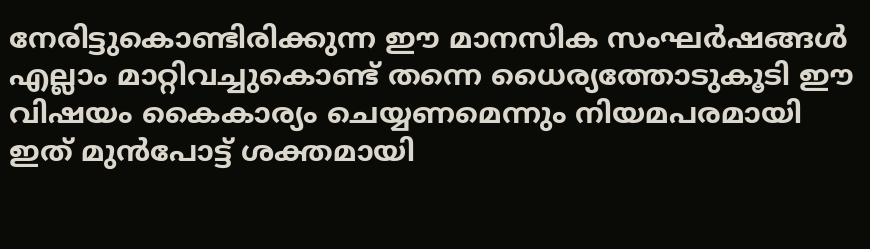നേരിട്ടുകൊണ്ടിരിക്കുന്ന ഈ മാനസിക സംഘർഷങ്ങൾ എല്ലാം മാറ്റിവച്ചുകൊണ്ട് തന്നെ ധൈര്യത്തോടുകൂടി ഈ വിഷയം കൈകാര്യം ചെയ്യണമെന്നും നിയമപരമായി ഇത് മുൻപോട്ട് ശക്തമായി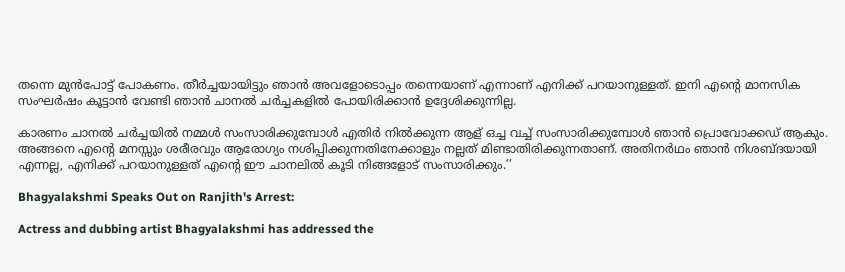തന്നെ മുൻപോട്ട് പോകണം. തീർച്ചയായിട്ടും ഞാൻ അവളോടൊപ്പം തന്നെയാണ് എന്നാണ് എനിക്ക് പറയാനുള്ളത്. ഇനി എന്റെ മാനസിക സംഘർഷം കൂട്ടാൻ വേണ്ടി ഞാൻ ചാനൽ ചർച്ചകളിൽ പോയിരിക്കാൻ ഉദ്ദേശിക്കുന്നില്ല.

കാരണം ചാനൽ ചർച്ചയിൽ നമ്മൾ സംസാരിക്കുമ്പോൾ എതിര്‍ നിൽക്കുന്ന ആള് ഒച്ച വച്ച് സംസാരിക്കുമ്പോൾ ഞാൻ പ്രൊവോക്കഡ് ആകും. അങ്ങനെ എന്റെ മനസ്സും ശരീരവും ആരോഗ്യം നശിപ്പിക്കുന്നതിനേക്കാളും നല്ലത് മിണ്ടാതിരിക്കുന്നതാണ്. അതിനർഥം ഞാൻ നിശബ്ദയായി എന്നല്ല, എനിക്ക് പറയാനുള്ളത് എന്റെ ഈ ചാനലിൽ കൂടി നിങ്ങളോട് സംസാരിക്കും.’’

Bhagyalakshmi Speaks Out on Ranjith's Arrest:

Actress and dubbing artist Bhagyalakshmi has addressed the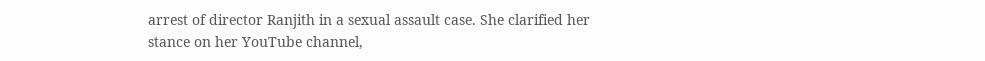arrest of director Ranjith in a sexual assault case. She clarified her stance on her YouTube channel,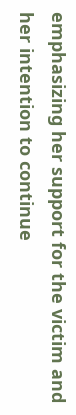emphasizing her support for the victim and her intention to continue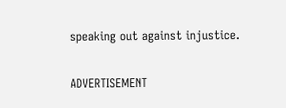speaking out against injustice.

ADVERTISEMENT